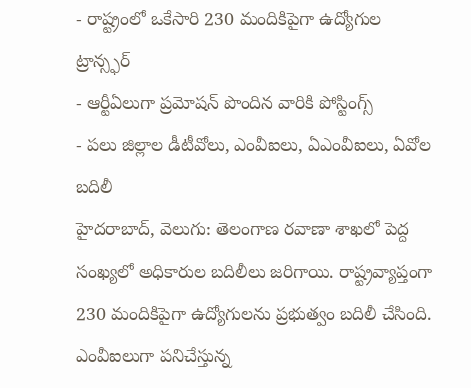- రాష్ట్రంలో ఒకేసారి 230 మందికిపైగా ఉద్యోగుల ట్రాన్స్ఫర్
- ఆర్టీఏలుగా ప్రమోషన్ పొందిన వారికి పోస్టింగ్స్
- పలు జిల్లాల డీటీవోలు, ఎంవీఐలు, ఏఎంవీఐలు, ఏవోల బదిలీ
హైదరాబాద్, వెలుగు: తెలంగాణ రవాణా శాఖలో పెద్ద సంఖ్యలో అధికారుల బదిలీలు జరిగాయి. రాష్ట్రవ్యాప్తంగా 230 మందికిపైగా ఉద్యోగులను ప్రభుత్వం బదిలీ చేసింది. ఎంవీఐలుగా పనిచేస్తున్న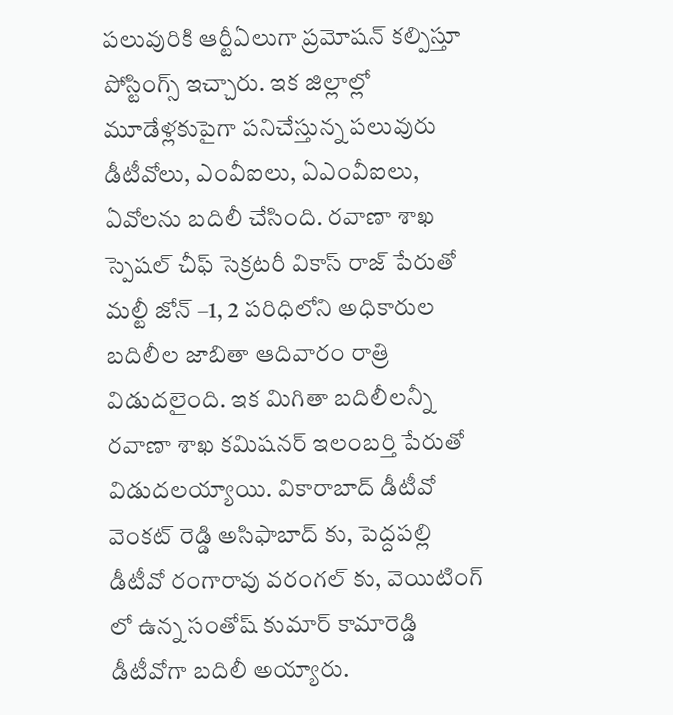పలువురికి ఆర్టీఏలుగా ప్రమోషన్ కల్పిస్తూ పోస్టింగ్స్ ఇచ్చారు. ఇక జిల్లాల్లో మూడేళ్లకుపైగా పనిచేస్తున్న పలువురు డీటీవోలు, ఎంవీఐలు, ఏఎంవీఐలు, ఏవోలను బదిలీ చేసింది. రవాణా శాఖ స్పెషల్ చీఫ్ సెక్రటరీ వికాస్ రాజ్ పేరుతో మల్టీ జోన్ –1, 2 పరిధిలోని అధికారుల బదిలీల జాబితా ఆదివారం రాత్రి విడుదలైంది. ఇక మిగితా బదిలీలన్నీ రవాణా శాఖ కమిషనర్ ఇలంబర్తి పేరుతో విడుదలయ్యాయి. వికారాబాద్ డీటీవో వెంకట్ రెడ్డి అసిఫాబాద్ కు, పెద్దపల్లి డీటీవో రంగారావు వరంగల్ కు, వెయిటింగ్ లో ఉన్న సంతోష్ కుమార్ కామారెడ్డి డీటీవోగా బదిలీ అయ్యారు.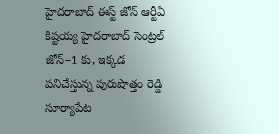హైదరాబాద్ ఈస్ట్ జోన్ ఆర్టీఏ కిష్టయ్య హైదరాబాద్ సెంట్రల్ జోన్–1 కు, ఇక్కడ పనిచేస్తున్న పురుషొత్తం రెడ్డి సూర్యాపేట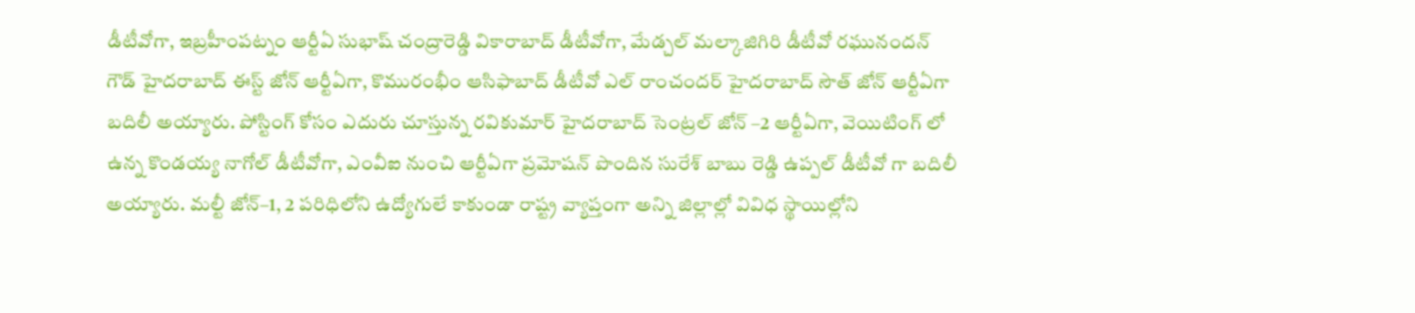డీటీవోగా, ఇబ్రహీంపట్నం ఆర్టీఏ సుభాష్ చంద్రారెడ్డి వికారాబాద్ డీటీవోగా, మేడ్చల్ మల్కాజిగిరి డీటీవో రఘునందన్ గౌడ్ హైదరాబాద్ ఈస్ట్ జోన్ ఆర్టీఏగా, కొమురంభీం ఆసిఫాబాద్ డీటీవో ఎల్ రాంచందర్ హైదరాబాద్ సౌత్ జోన్ ఆర్టీఏగా బదిలీ అయ్యారు. పోస్టింగ్ కోసం ఎదురు చూస్తున్న రవికుమార్ హైదరాబాద్ సెంట్రల్ జోన్ –2 ఆర్టీఏగా, వెయిటింగ్ లో ఉన్న కొండయ్య నాగోల్ డీటీవోగా, ఎంవీఐ నుంచి ఆర్టీఏగా ప్రమోషన్ పొందిన సురేశ్ బాబు రెడ్డి ఉప్పల్ డీటీవో గా బదిలీ అయ్యారు. మల్టీ జోన్–1, 2 పరిధిలోని ఉద్యోగులే కాకుండా రాష్ట్ర వ్యాప్తంగా అన్ని జిల్లాల్లో వివిధ స్థాయిల్లోని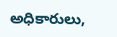అధికారులు,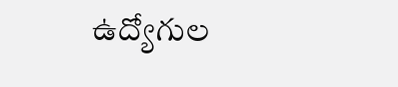ఉద్యోగుల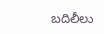బదిలీలు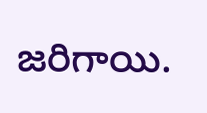జరిగాయి.